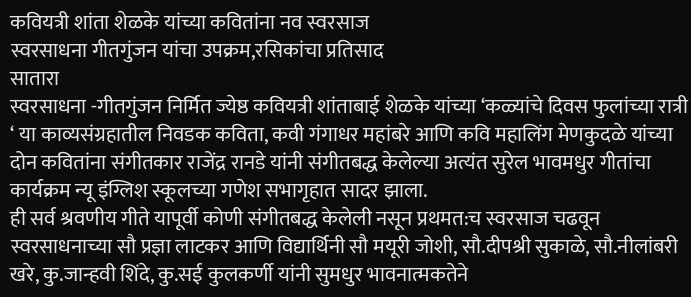कवियत्री शांता शेळके यांच्या कवितांना नव स्वरसाज
स्वरसाधना गीतगुंजन यांचा उपक्रम,रसिकांचा प्रतिसाद
सातारा
स्वरसाधना -गीतगुंजन निर्मित ज्येष्ठ कवियत्री शांताबाई शेळके यांच्या ‘कळ्यांचे दिवस फुलांच्या रात्री ‘ या काव्यसंग्रहातील निवडक कविता, कवी गंगाधर महांबरे आणि कवि महालिंग मेणकुदळे यांच्या दोन कवितांना संगीतकार राजेंद्र रानडे यांनी संगीतबद्ध केलेल्या अत्यंत सुरेल भावमधुर गीतांचा कार्यक्रम न्यू इंग्लिश स्कूलच्या गणेश सभागृहात सादर झाला.
ही सर्व श्रवणीय गीते यापूर्वी कोणी संगीतबद्ध केलेली नसून प्रथमत:च स्वरसाज चढवून स्वरसाधनाच्या सौ प्रज्ञा लाटकर आणि विद्यार्थिनी सौ मयूरी जोशी, सौ.दीपश्री सुकाळे, सौ.नीलांबरी खरे, कु.जान्हवी शिंदे, कु.सई कुलकर्णी यांनी सुमधुर भावनात्मकतेने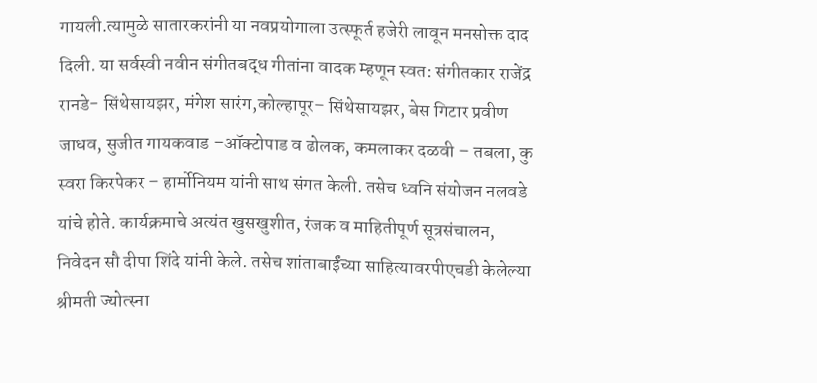गायली.त्यामुळे सातारकरांनी या नवप्रयोगाला उत्स्फूर्त हजेरी लावून मनसोक्त दाद दिली. या सर्वस्वी नवीन संगीतबद्ध गीतांना वादक म्हणून स्वत: संगीतकार राजेंद्र रानडे- सिंथेसायझर, मंगेश सारंग,कोल्हापूर– सिंथेसायझर, बेस गिटार प्रवीण जाधव, सुजीत गायकवाड –ऑक्टोपाड व ढोलक, कमलाकर दळवी – तबला, कु स्वरा किरपेकर – हार्मोनियम यांनी साथ संगत केली. तसेच ध्वनि संयोजन नलवडे यांचे होते. कार्यक्रमाचे अत्यंत खुसखुशीत, रंजक व माहितीपूर्ण सूत्रसंचालन, निवेदन सौ दीपा शिंदे यांनी केले. तसेच शांताबाईंच्या साहित्यावरपीएचडी केलेल्या श्रीमती ज्योत्स्ना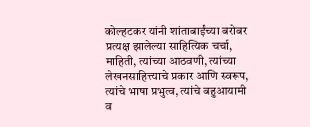कोल्हटकर यांनी शांताबाईंच्या बरोबर प्रत्यक्ष झालेल्या साहित्यिक चर्चा, माहिती, त्यांच्या आठवणी, त्यांच्या लेखनसाहित्त्याचे प्रकार आणि स्वरूप, त्यांचे भाषा प्रभुत्व, त्यांचे बहुआयामी व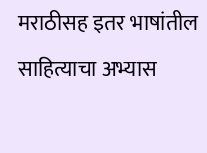मराठीसह इतर भाषांतील साहित्याचा अभ्यास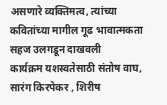असणारे व्यक्तिमत्व, त्यांच्या कवितांच्या मागील गूढ भावात्मकता सहज उलगडून दाखवली
कार्यक्रम यशस्वतेसाठी संतोष वाघ, सारंग किरपेकर , शिरीष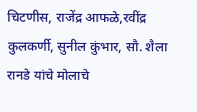चिटणीस, राजेंद्र आफळे,रवींद्र कुलकर्णी, सुनील कुंभार, सौ. शैला रानडे यांचे मोलाचे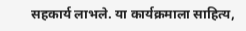सहकार्य लाभले. या कार्यक्रमाला साहित्य,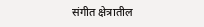संगीत क्षेत्रातील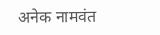अनेक नामवंत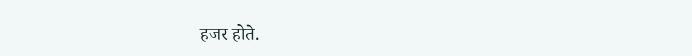हजर होते.